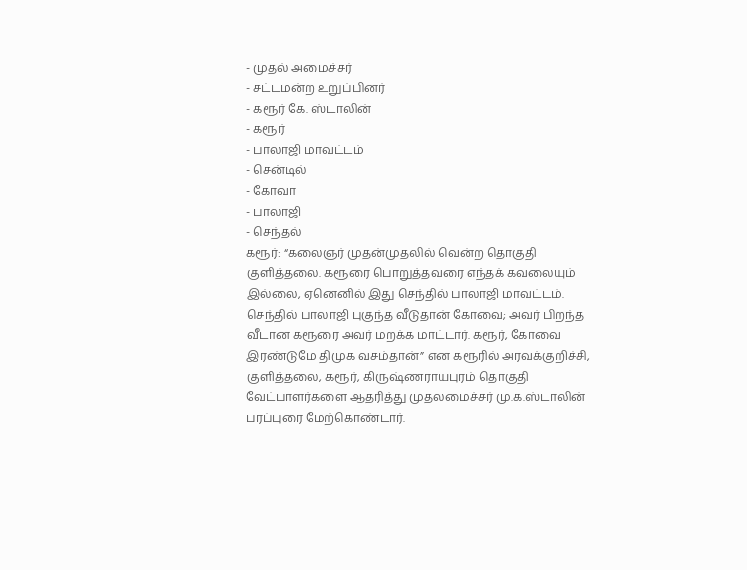- முதல் அமைச்சர்
- சட்டமன்ற உறுப்பினர்
- கரூர் கே. ஸ்டாலின்
- கரூர்
- பாலாஜி மாவட்டம்
- சென்டில்
- கோவா
- பாலாஜி
- செந்தல்
கரூர்: “கலைஞர் முதன்முதலில் வென்ற தொகுதி குளித்தலை. கரூரை பொறுத்தவரை எந்தக் கவலையும் இல்லை, ஏனெனில் இது செந்தில் பாலாஜி மாவட்டம். செந்தில் பாலாஜி புகுந்த வீடுதான் கோவை; அவர் பிறந்த வீடான கரூரை அவர் மறக்க மாட்டார். கரூர், கோவை இரண்டுமே திமுக வசம்தான்” என கரூரில் அரவக்குறிச்சி, குளித்தலை, கரூர், கிருஷ்ணராயபுரம் தொகுதி வேட்பாளர்களை ஆதரித்து முதலமைச்சர் மு.க.ஸ்டாலின் பரப்புரை மேற்கொண்டார்.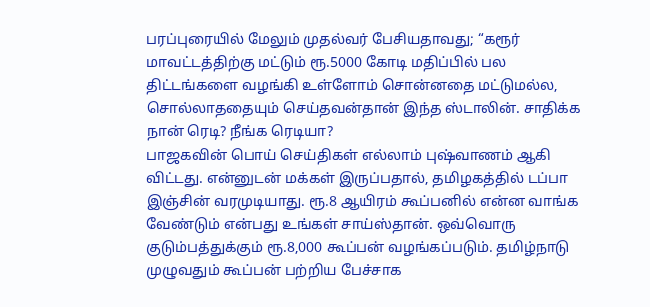பரப்புரையில் மேலும் முதல்வர் பேசியதாவது; “கரூர் மாவட்டத்திற்கு மட்டும் ரூ.5000 கோடி மதிப்பில் பல திட்டங்களை வழங்கி உள்ளோம் சொன்னதை மட்டுமல்ல, சொல்லாததையும் செய்தவன்தான் இந்த ஸ்டாலின். சாதிக்க நான் ரெடி? நீங்க ரெடியா?
பாஜகவின் பொய் செய்திகள் எல்லாம் புஷ்வாணம் ஆகி விட்டது. என்னுடன் மக்கள் இருப்பதால், தமிழகத்தில் டப்பா இஞ்சின் வரமுடியாது. ரூ.8 ஆயிரம் கூப்பனில் என்ன வாங்க வேண்டும் என்பது உங்கள் சாய்ஸ்தான். ஒவ்வொரு குடும்பத்துக்கும் ரூ.8,000 கூப்பன் வழங்கப்படும். தமிழ்நாடு முழுவதும் கூப்பன் பற்றிய பேச்சாக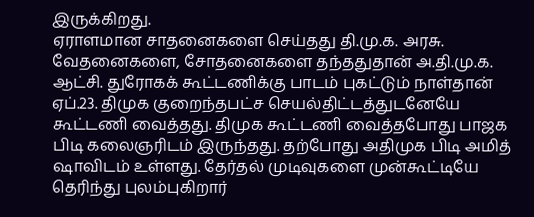இருக்கிறது.
ஏராளமான சாதனைகளை செய்தது தி.மு.க. அரசு. வேதனைகளை, சோதனைகளை தந்ததுதான் அ.தி.மு.க. ஆட்சி. துரோகக் கூட்டணிக்கு பாடம் புகட்டும் நாள்தான் ஏப்.23. திமுக குறைந்தபட்ச செயல்திட்டத்துடனேயே கூட்டணி வைத்தது. திமுக கூட்டணி வைத்தபோது பாஜக பிடி கலைஞரிடம் இருந்தது. தற்போது அதிமுக பிடி அமித் ஷாவிடம் உள்ளது. தேர்தல் முடிவுகளை முன்கூட்டியே தெரிந்து புலம்புகிறார்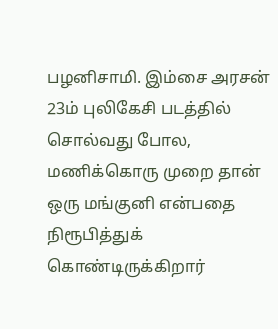பழனிசாமி. இம்சை அரசன் 23ம் புலிகேசி படத்தில் சொல்வது போல, மணிக்கொரு முறை தான் ஒரு மங்குனி என்பதை நிரூபித்துக் கொண்டிருக்கிறார்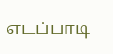எடப்பாடி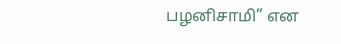பழனிசாமி” என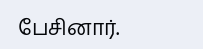பேசினார்.